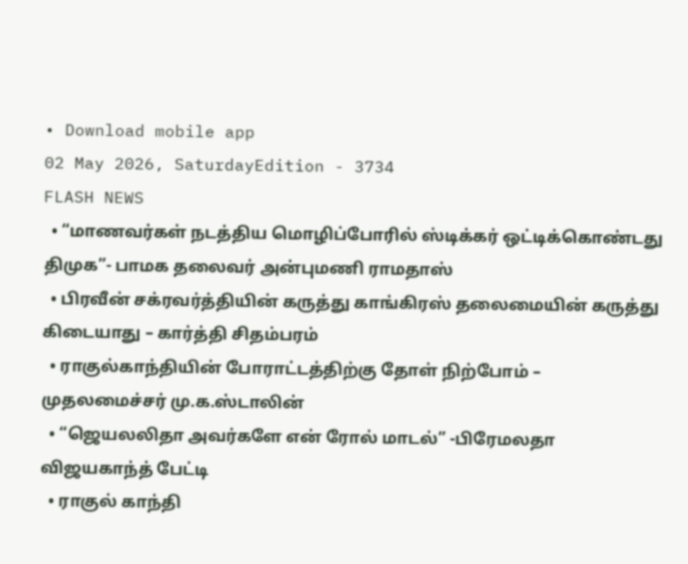• Download mobile app
02 May 2026, SaturdayEdition - 3734
FLASH NEWS
  • “மாணவர்கள் நடத்திய மொழிப்போரில் ஸ்டிக்கர் ஒட்டிக்கொண்டது திமுக”- பாமக தலைவர் அன்புமணி ராமதாஸ்
  • பிரவீன் சக்ரவர்த்தியின் கருத்து காங்கிரஸ் தலைமையின் கருத்து கிடையாது – கார்த்தி சிதம்பரம்
  • ராகுல்காந்தியின் போராட்டத்திற்கு தோள் நிற்போம் – முதலமைச்சர் மு.க.ஸ்டாலின்
  • “ஜெயலலிதா அவர்களே என் ரோல் மாடல்” -பிரேமலதா விஜயகாந்த் பேட்டி
  • ராகுல் காந்தி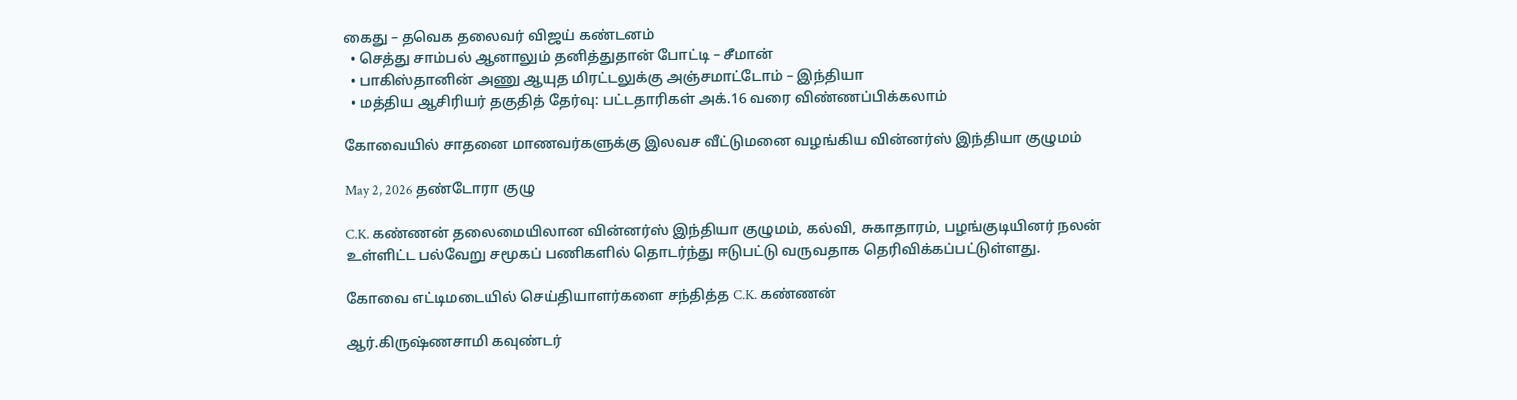கைது – தவெக தலைவர் விஜய் கண்டனம்
  • செத்து சாம்பல் ஆனாலும் தனித்துதான் போட்டி – சீமான்
  • பாகிஸ்தானின் அணு ஆயுத மிரட்டலுக்கு அஞ்சமாட்டோம் – இந்தியா
  • மத்திய ஆசிரியர் தகுதித் தேர்வு: பட்டதாரிகள் அக்.16 வரை விண்ணப்பிக்கலாம்

கோவையில் சாதனை மாணவர்களுக்கு இலவச வீட்டுமனை வழங்கிய வின்னர்ஸ் இந்தியா குழுமம்

May 2, 2026 தண்டோரா குழு

C.K. கண்ணன் தலைமையிலான வின்னர்ஸ் இந்தியா குழுமம், கல்வி, சுகாதாரம், பழங்குடியினர் நலன் உள்ளிட்ட பல்வேறு சமூகப் பணிகளில் தொடர்ந்து ஈடுபட்டு வருவதாக தெரிவிக்கப்பட்டுள்ளது.

கோவை எட்டிமடையில் செய்தியாளர்களை சந்தித்த C.K. கண்ணன்

ஆர்.கிருஷ்ணசாமி கவுண்டர்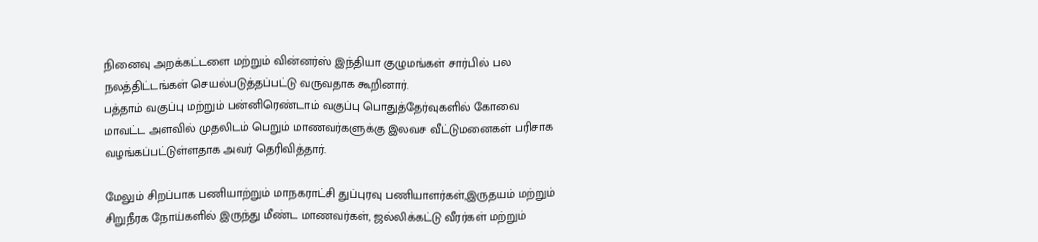நினைவு அறக்கட்டளை மற்றும் வின்னர்ஸ் இந்தியா குழுமங்கள் சார்பில் பல நலத்திட்டங்கள் செயல்படுத்தப்பட்டு வருவதாக கூறினார்.
பத்தாம் வகுப்பு மற்றும் பன்னிரெண்டாம் வகுப்பு பொதுத்தேர்வுகளில் கோவை மாவட்ட அளவில் முதலிடம் பெறும் மாணவர்களுக்கு இலவச வீட்டுமனைகள் பரிசாக வழங்கப்பட்டுள்ளதாக அவர் தெரிவித்தார்.

மேலும் சிறப்பாக பணியாற்றும் மாநகராட்சி துப்புரவு பணியாளர்கள்,இருதயம் மற்றும் சிறுநீரக நோய்களில் இருந்து மீண்ட மாணவர்கள், ஜல்லிக்கட்டு வீரர்கள் மற்றும்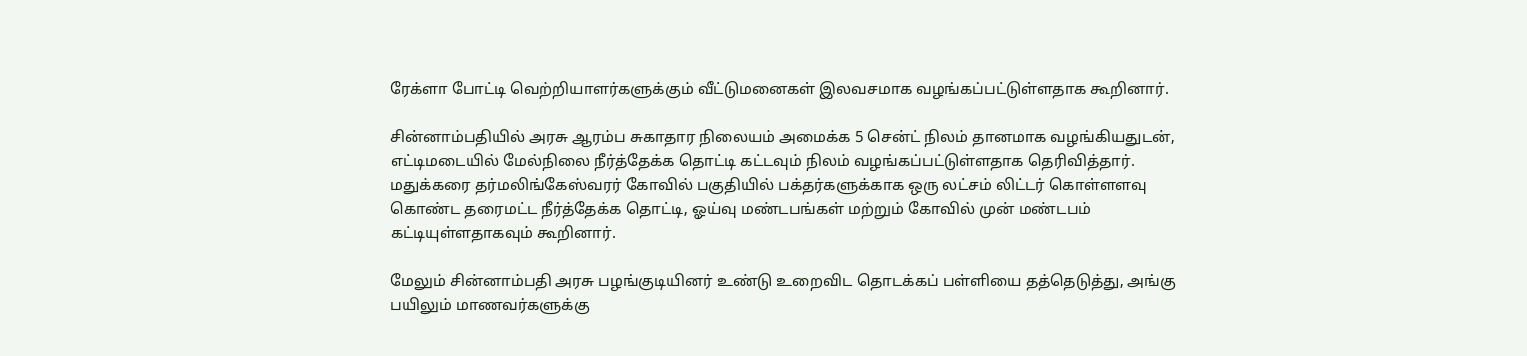ரேக்ளா போட்டி வெற்றியாளர்களுக்கும் வீட்டுமனைகள் இலவசமாக வழங்கப்பட்டுள்ளதாக கூறினார்.

சின்னாம்பதியில் அரசு ஆரம்ப சுகாதார நிலையம் அமைக்க 5 சென்ட் நிலம் தானமாக வழங்கியதுடன், எட்டிமடையில் மேல்நிலை நீர்த்தேக்க தொட்டி கட்டவும் நிலம் வழங்கப்பட்டுள்ளதாக தெரிவித்தார். மதுக்கரை தர்மலிங்கேஸ்வரர் கோவில் பகுதியில் பக்தர்களுக்காக ஒரு லட்சம் லிட்டர் கொள்ளளவு கொண்ட தரைமட்ட நீர்த்தேக்க தொட்டி, ஓய்வு மண்டபங்கள் மற்றும் கோவில் முன் மண்டபம் கட்டியுள்ளதாகவும் கூறினார்.

மேலும் சின்னாம்பதி அரசு பழங்குடியினர் உண்டு உறைவிட தொடக்கப் பள்ளியை தத்தெடுத்து, அங்கு பயிலும் மாணவர்களுக்கு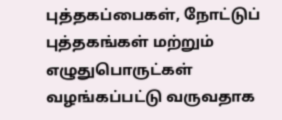புத்தகப்பைகள், நோட்டுப் புத்தகங்கள் மற்றும் எழுதுபொருட்கள் வழங்கப்பட்டு வருவதாக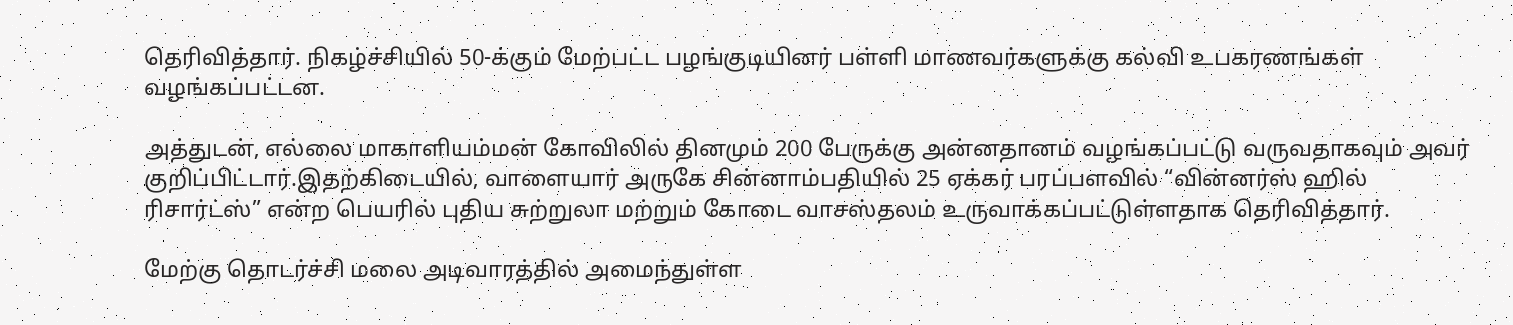தெரிவித்தார். நிகழ்ச்சியில் 50-க்கும் மேற்பட்ட பழங்குடியினர் பள்ளி மாணவர்களுக்கு கல்வி உபகரணங்கள் வழங்கப்பட்டன.

அத்துடன், எல்லை மாகாளியம்மன் கோவிலில் தினமும் 200 பேருக்கு அன்னதானம் வழங்கப்பட்டு வருவதாகவும் அவர் குறிப்பிட்டார்.இதற்கிடையில், வாளையார் அருகே சின்னாம்பதியில் 25 ஏக்கர் பரப்பளவில் “வின்னர்ஸ் ஹில் ரிசார்ட்ஸ்” என்ற பெயரில் புதிய சுற்றுலா மற்றும் கோடை வாசஸ்தலம் உருவாக்கப்பட்டுள்ளதாக தெரிவித்தார்.

மேற்கு தொடர்ச்சி மலை அடிவாரத்தில் அமைந்துள்ள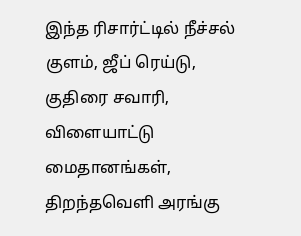இந்த ரிசார்ட்டில் நீச்சல் குளம், ஜீப் ரெய்டு, குதிரை சவாரி, விளையாட்டு மைதானங்கள், திறந்தவெளி அரங்கு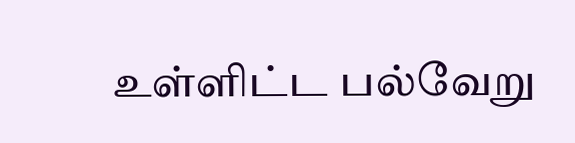உள்ளிட்ட பல்வேறு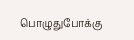பொழுதுபோக்கு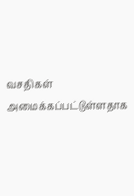வசதிகள் அமைக்கப்பட்டுள்ளதாக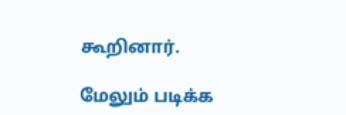கூறினார்.

மேலும் படிக்க